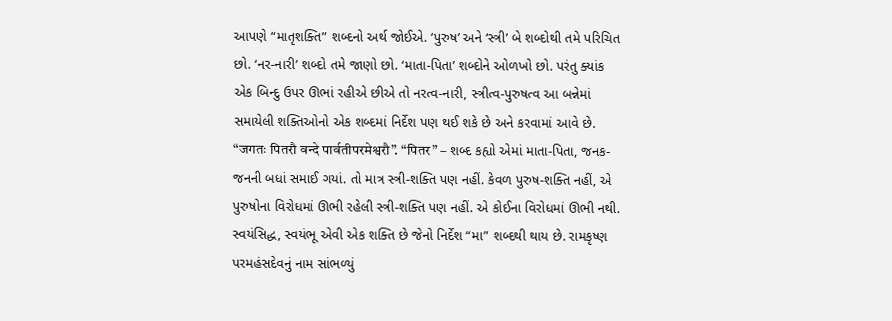આપણે “માતૃશક્તિ” શબ્દનો અર્થ જોઈએ. ‘પુરુષ’ અને ‘સ્ત્રી’ બે શબ્દોથી તમે પરિચિત છો. ‘નર-નારી’ શબ્દો તમે જાણો છો. ‘માતા-પિતા’ શબ્દોને ઓળખો છો. પરંતુ ક્યાંક એક બિન્દુ ઉપર ઊભાં રહીએ છીએ તો નરત્વ-નારી, સ્ત્રીત્વ-પુરુષત્વ આ બન્નેમાં સમાયેલી શક્તિઓનો એક શબ્દમાં નિર્દેશ પણ થઈ શકે છે અને કરવામાં આવે છે. “जगतः पितरौ वन्दे पार्वतीपरमेश्वरौ”. “पितर” – શબ્દ કહ્યો એમાં માતા-પિતા, જનક-જનની બધાં સમાઈ ગયાં. તો માત્ર સ્ત્રી-શક્તિ પણ નહીં. કેવળ પુરુષ-શક્તિ નહીં, એ પુરુષોના વિરોધમાં ઊભી રહેલી સ્ત્રી-શક્તિ પણ નહીં. એ કોઈના વિરોધમાં ઊભી નથી. સ્વયંસિદ્ધ, સ્વયંભૂ એવી એક શક્તિ છે જેનો નિર્દેશ “મા” શબ્દથી થાય છે. રામકૃષ્ણ પરમહંસદેવનું નામ સાંભળ્યું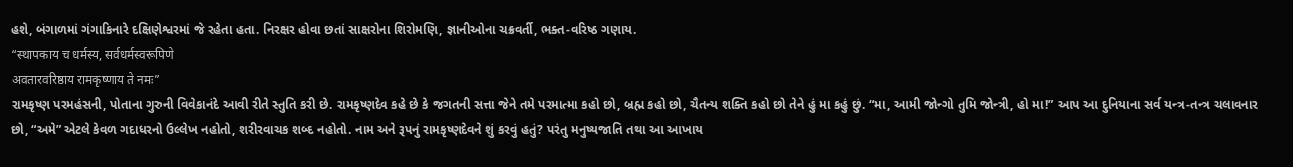હશે, બંગાળમાં ગંગાકિનારે દક્ષિણેશ્વરમાં જે રહેતા હતા. નિરક્ષર હોવા છતાં સાક્ષરોના શિરોમણિ, જ્ઞાનીઓના ચક્રવર્તી, ભક્ત-વરિષ્ઠ ગણાય.
“स्थापकाय च धर्मस्य, सर्वधर्मस्वरूपिणे
अवतारवरिष्ठाय रामकृष्णाय ते नमः”
રામકૃષ્ણ પરમહંસની, પોતાના ગુરુની વિવેકાનંદે આવી રીતે સ્તુતિ કરી છે. રામકૃષ્ણદેવ કહે છે કે જગતની સત્તા જેને તમે પરમાત્મા કહો છો, બ્રહ્મ કહો છો, ચૈતન્ય શક્તિ કહો છો તેને હું મા કહું છું. “મા, આમી જોન્ગો તુમિ જોન્ત્રી, હો મા!” આપ આ દુનિયાના સર્વ યન્ત્ર-તન્ત્ર ચલાવનાર છો, “અમે” એટલે કેવળ ગદાધરનો ઉલ્લેખ નહોતો, શરીરવાચક શબ્દ નહોતો. નામ અને રૂપનું રામકૃષ્ણદેવને શું કરવું હતું? પરંતુ મનુષ્યજાતિ તથા આ આખાય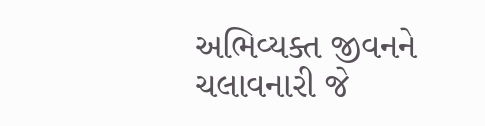અભિવ્યક્ત જીવનને ચલાવનારી જે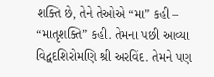શક્તિ છે, તેને તેઓએ “મા” કહી – “માતૃશક્તિ” કહી. તેમના પછી આવ્યા વિદ્વદશિરોમણિ શ્રી અરવિંદ. તેમને પણ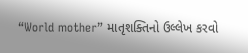“World mother” માતૃશક્તિનો ઉલ્લેખ કરવો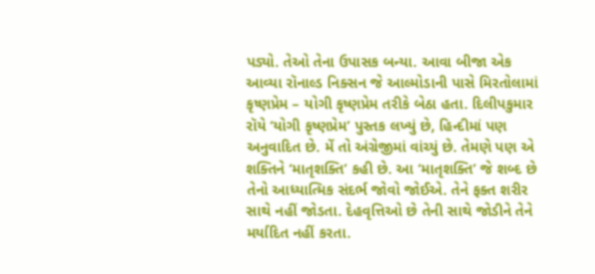પડ્યો. તેઓ તેના ઉપાસક બન્યા. આવા બીજા એક આવ્યા રૉનાલ્ડ નિક્સન જે આલ્મોડાની પાસે મિરતોલામાં કૃષ્ણપ્રેમ – યોગી કૃષ્ણપ્રેમ તરીકે બેઠા હતા. દિલીપકુમાર રૉયે ‘યોગી કૃષ્ણપ્રેમ’ પુસ્તક લખ્યું છે, હિન્દીમાં પણ અનુવાદિત છે. મેં તો અંગ્રેજીમાં વાંચ્યું છે. તેમણે પણ એ શક્તિને ‘માતૃશક્તિ’ કહી છે. આ ‘માતૃશક્તિ’ જે શબ્દ છે તેનો આધ્યાત્મિક સંદર્ભ જોવો જોઈએ. તેને ફક્ત શરીર સાથે નહીં જોડતા. દેહવૃત્તિઓ છે તેની સાથે જોડીને તેને મર્યાદિત નહીં કરતા.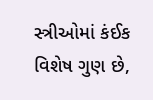સ્ત્રીઓમાં કંઈક વિશેષ ગુણ છે,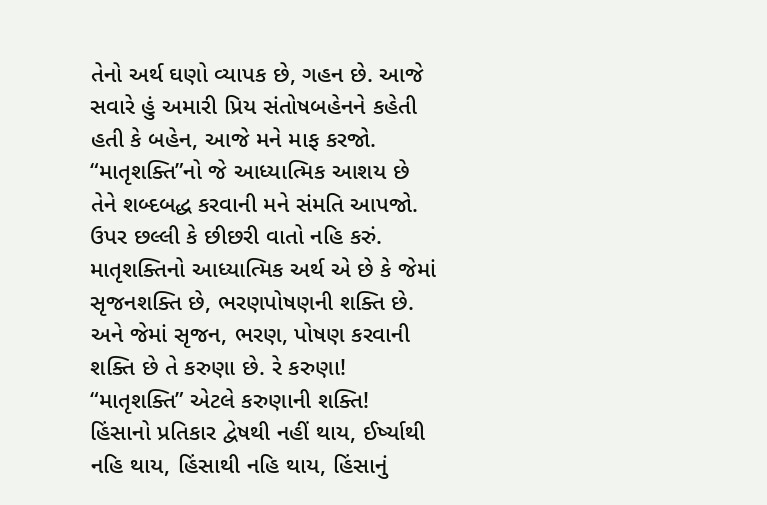તેનો અર્થ ઘણો વ્યાપક છે, ગહન છે. આજે સવારે હું અમારી પ્રિય સંતોષબહેનને કહેતી હતી કે બહેન, આજે મને માફ કરજો. “માતૃશક્તિ”નો જે આધ્યાત્મિક આશય છે તેને શબ્દબદ્ધ કરવાની મને સંમતિ આપજો. ઉપર છલ્લી કે છીછરી વાતો નહિ કરું. માતૃશક્તિનો આધ્યાત્મિક અર્થ એ છે કે જેમાં સૃજનશક્તિ છે, ભરણપોષણની શક્તિ છે. અને જેમાં સૃજન, ભરણ, પોષણ કરવાની શક્તિ છે તે કરુણા છે. રે કરુણા! “માતૃશક્તિ” એટલે કરુણાની શક્તિ! હિંસાનો પ્રતિકાર દ્વેષથી નહીં થાય, ઈર્ષ્યાથી નહિ થાય, હિંસાથી નહિ થાય, હિંસાનું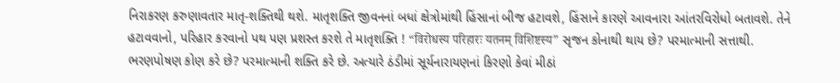નિરાકરણ કરુણાવતાર માતૃ-શક્તિથી થશે. માતૃશક્તિ જીવનનાં બધાં ક્ષેત્રોમાંથી હિંસાનાં બીજ હટાવશે, હિંસાને કારણે આવનારા આંતરવિરોધો બતાવશે. તેને હટાવવાનો, પરિહાર કરવાનો પથ પણ પ્રશસ્ત કરશે તે માતૃશક્તિ ! “विरोधस्य परिहारः यतनम् विशिष्टस्य” સૃજન કોનાથી થાય છે? પરમાત્માની સત્તાથી. ભરણપોષણ કોણ કરે છે? પરમાત્માની શક્તિ કરે છે. અત્યારે ઠંડીમાં સૂર્યનારાયણનાં કિરણો કેવાં મીઠાં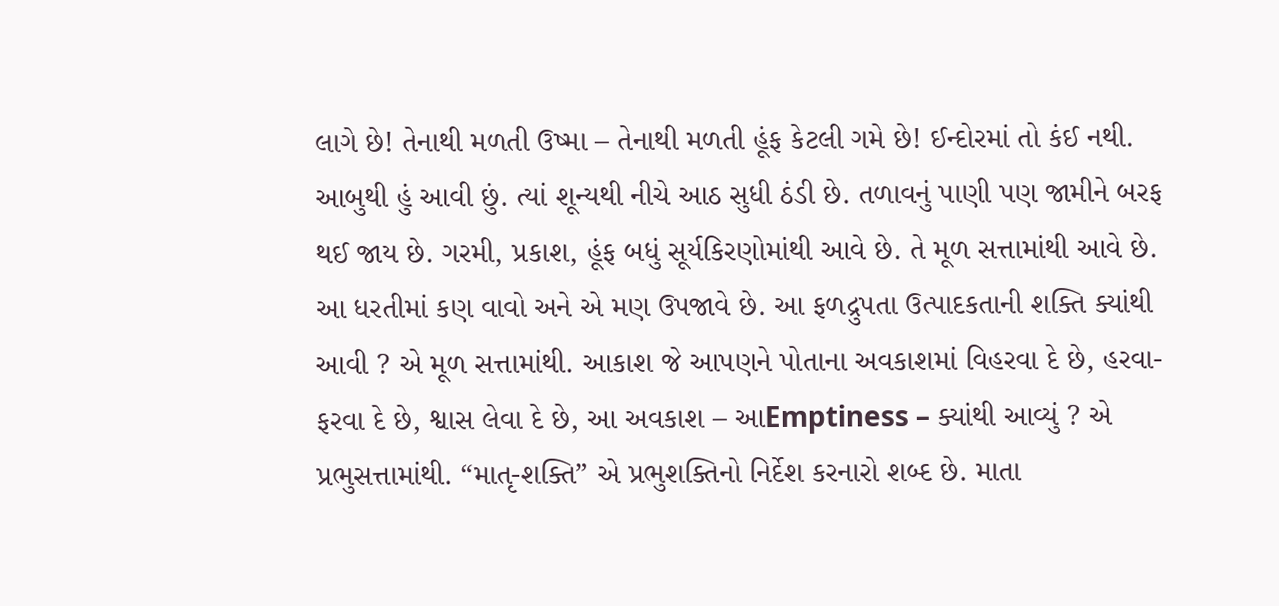લાગે છે! તેનાથી મળતી ઉષ્મા – તેનાથી મળતી હૂંફ કેટલી ગમે છે! ઈન્દોરમાં તો કંઈ નથી. આબુથી હું આવી છું. ત્યાં શૂન્યથી નીચે આઠ સુધી ઠંડી છે. તળાવનું પાણી પણ જામીને બરફ થઈ જાય છે. ગરમી, પ્રકાશ, હૂંફ બધું સૂર્યકિરણોમાંથી આવે છે. તે મૂળ સત્તામાંથી આવે છે. આ ધરતીમાં કણ વાવો અને એ મણ ઉપજાવે છે. આ ફળદ્રુપતા ઉત્પાદકતાની શક્તિ ક્યાંથી આવી ? એ મૂળ સત્તામાંથી. આકાશ જે આપણને પોતાના અવકાશમાં વિહરવા દે છે, હરવા-ફરવા દે છે, શ્વાસ લેવા દે છે, આ અવકાશ – આEmptiness – ક્યાંથી આવ્યું ? એ પ્રભુસત્તામાંથી. “માતૃ-શક્તિ” એ પ્રભુશક્તિનો નિર્દેશ કરનારો શબ્દ છે. માતા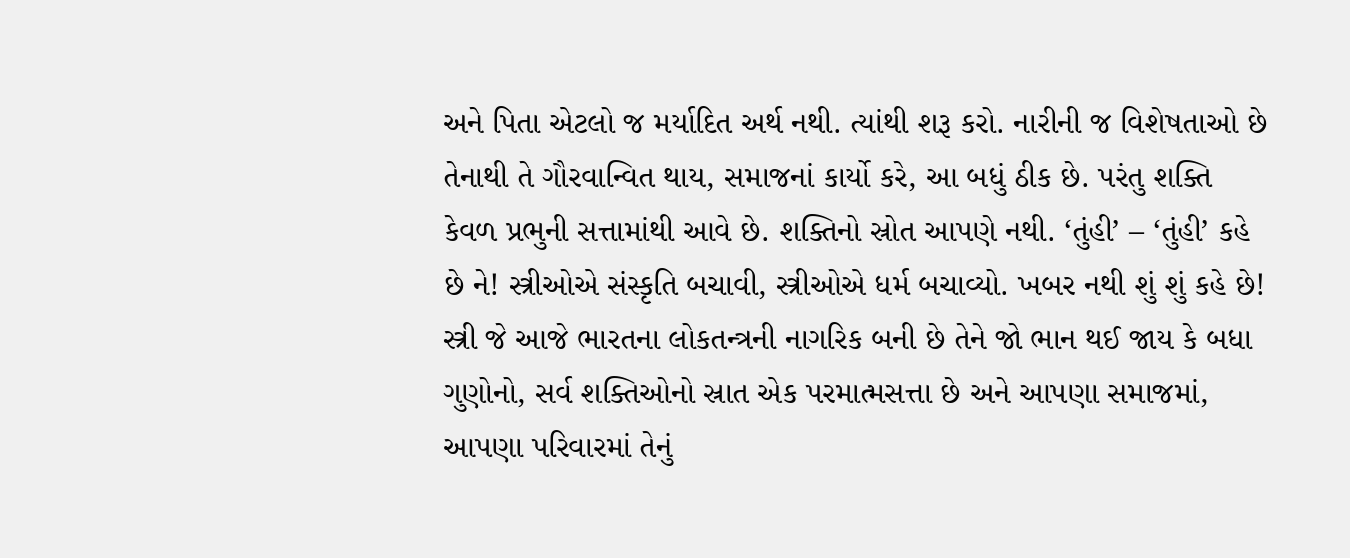અને પિતા એટલો જ મર્યાદિત અર્થ નથી. ત્યાંથી શરૂ કરો. નારીની જ વિશેષતાઓ છે તેનાથી તે ગૌરવાન્વિત થાય, સમાજનાં કાર્યો કરે, આ બધું ઠીક છે. પરંતુ શક્તિ કેવળ પ્રભુની સત્તામાંથી આવે છે. શક્તિનો સ્રોત આપણે નથી. ‘તુંહી’ – ‘તુંહી’ કહે છે ને! સ્ત્રીઓએ સંસ્કૃતિ બચાવી, સ્ત્રીઓએ ધર્મ બચાવ્યો. ખબર નથી શું શું કહે છે!
સ્ત્રી જે આજે ભારતના લોકતન્ત્રની નાગરિક બની છે તેને જો ભાન થઈ જાય કે બધા ગુણોનો, સર્વ શક્તિઓનો સ્રાત એક પરમાત્મસત્તા છે અને આપણા સમાજમાં, આપણા પરિવારમાં તેનું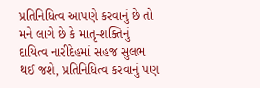પ્રતિનિધિત્વ આપણે કરવાનું છે તો મને લાગે છે કે માતૃ-શક્તિનું દાયિત્વ નારીદેહમાં સહજ સુલભ થઈ જશે, પ્રતિનિધિત્વ કરવાનું પણ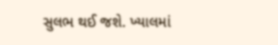સુલભ થઈ જશે. ખ્યાલમાં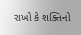રાખો કે શક્તિનો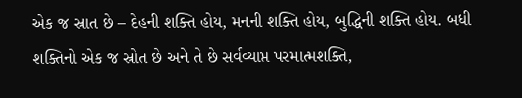એક જ સ્રાત છે – દેહની શક્તિ હોય, મનની શક્તિ હોય, બુદ્ધિની શક્તિ હોય. બધી શક્તિનો એક જ સ્રોત છે અને તે છે સર્વવ્યાપ્ત પરમાત્મશક્તિ,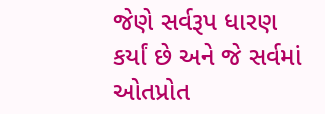જેણે સર્વરૂપ ધારણ કર્યાં છે અને જે સર્વમાં ઓતપ્રોત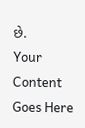છે.
Your Content Goes Here